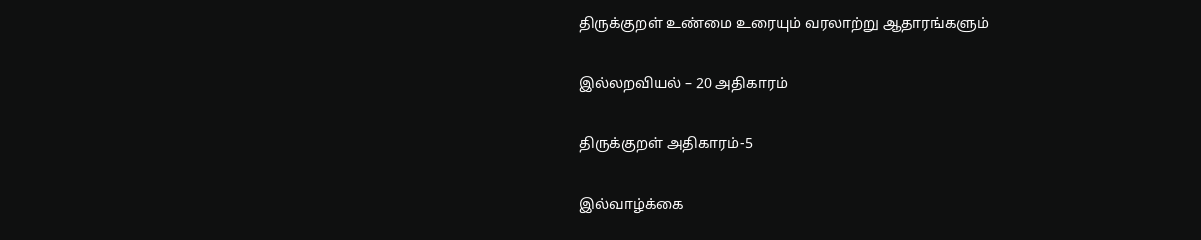திருக்குறள் உண்மை உரையும் வரலாற்று ஆதாரங்களும்

இல்லறவியல் – 20 அதிகாரம்

திருக்குறள் அதிகாரம்-5

இல்வாழ்க்கை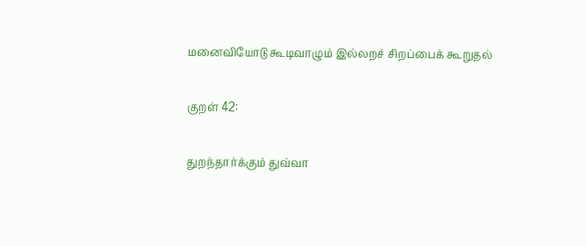மனைவியோடு கூடிவாழும் இல்லறச் சிறப்பைக் கூறுதல்

குறள் 42:

துறந்தார்க்கும் துவ்வா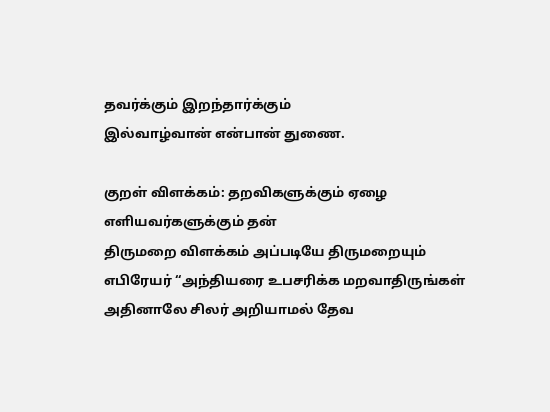தவர்க்கும் இறந்தார்க்கும்
இல்வாழ்வான் என்பான் துணை.

குறள் விளக்கம்: தறவிகளுக்கும் ஏழை எளியவர்களுக்கும் தன்
திருமறை விளக்கம் அப்படியே திருமறையும் எபிரேயர் “அந்தியரை உபசரிக்க மறவாதிருங்கள் அதினாலே சிலர் அறியாமல் தேவ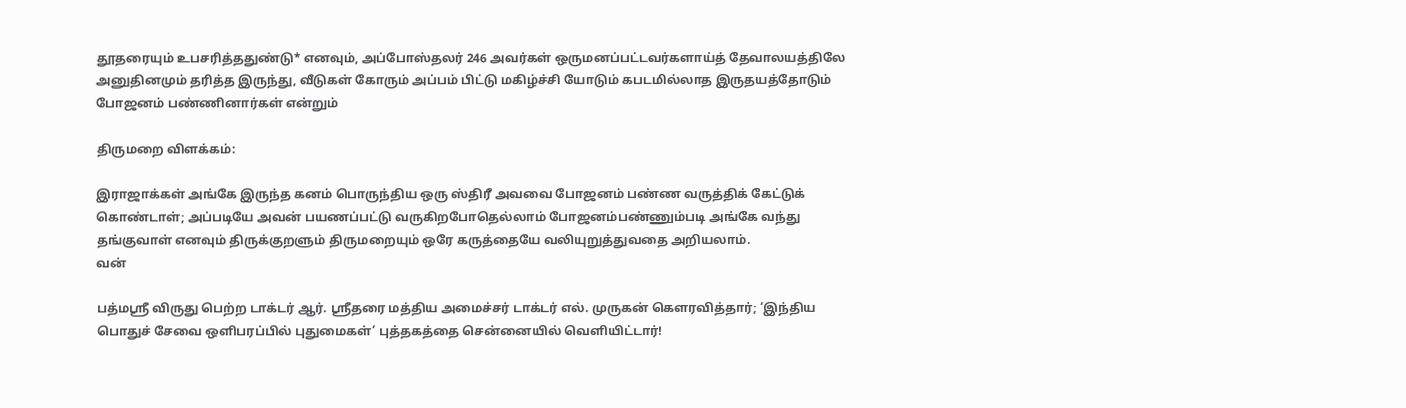தூதரையும் உபசரித்ததுண்டு* எனவும், அப்போஸ்தலர் 246 அவர்கள் ஒருமனப்பட்டவர்களாய்த் தேவாலயத்திலே அனுதினமும் தரித்த இருந்து, வீடுகள் கோரும் அப்பம் பிட்டு மகிழ்ச்சி யோடும் கபடமில்லாத இருதயத்தோடும் போஜனம் பண்ணினார்கள் என்றும்

திருமறை விளக்கம்:

இராஜாக்கள் அங்கே இருந்த கனம் பொருந்திய ஒரு ஸ்திரீ அவவை போஜனம் பண்ண வருத்திக் கேட்டுக் கொண்டாள்; அப்படியே அவன் பயணப்பட்டு வருகிறபோதெல்லாம் போஜனம்பண்ணும்படி அங்கே வந்து தங்குவாள் எனவும் திருக்குறளும் திருமறையும் ஒரே கருத்தையே வலியுறுத்துவதை அறியலாம்.
வன்

பத்மஸ்ரீ விருது பெற்ற டாக்டர் ஆர். ஸ்ரீதரை மத்திய அமைச்சர் டாக்டர் எல். முருகன் கௌரவித்தார்; ‘இந்திய பொதுச் சேவை ஒளிபரப்பில் புதுமைகள்’ புத்தகத்தை சென்னையில் வெளியிட்டார்!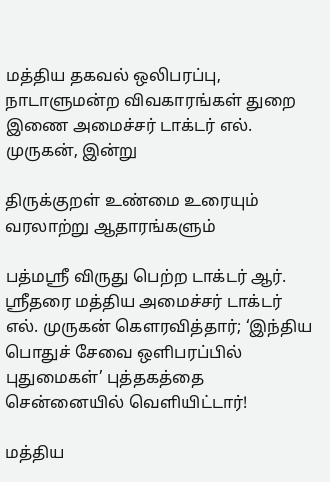மத்திய தகவல் ஒலிபரப்பு, நாடாளுமன்ற விவகாரங்கள் துறை இணை அமைச்சர் டாக்டர் எல். முருகன், இன்று

திருக்குறள் உண்மை உரையும் வரலாற்று ஆதாரங்களும்

பத்மஸ்ரீ விருது பெற்ற டாக்டர் ஆர். ஸ்ரீதரை மத்திய அமைச்சர் டாக்டர் எல். முருகன் கௌரவித்தார்; ‘இந்திய பொதுச் சேவை ஒளிபரப்பில் புதுமைகள்’ புத்தகத்தை சென்னையில் வெளியிட்டார்!

மத்திய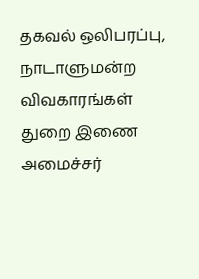தகவல் ஒலிபரப்பு, நாடாளுமன்ற விவகாரங்கள் துறை இணை அமைச்சர்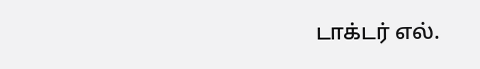டாக்டர் எல்.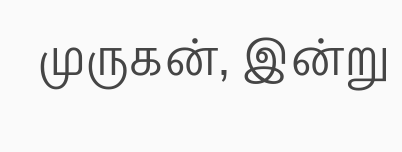முருகன், இன்று